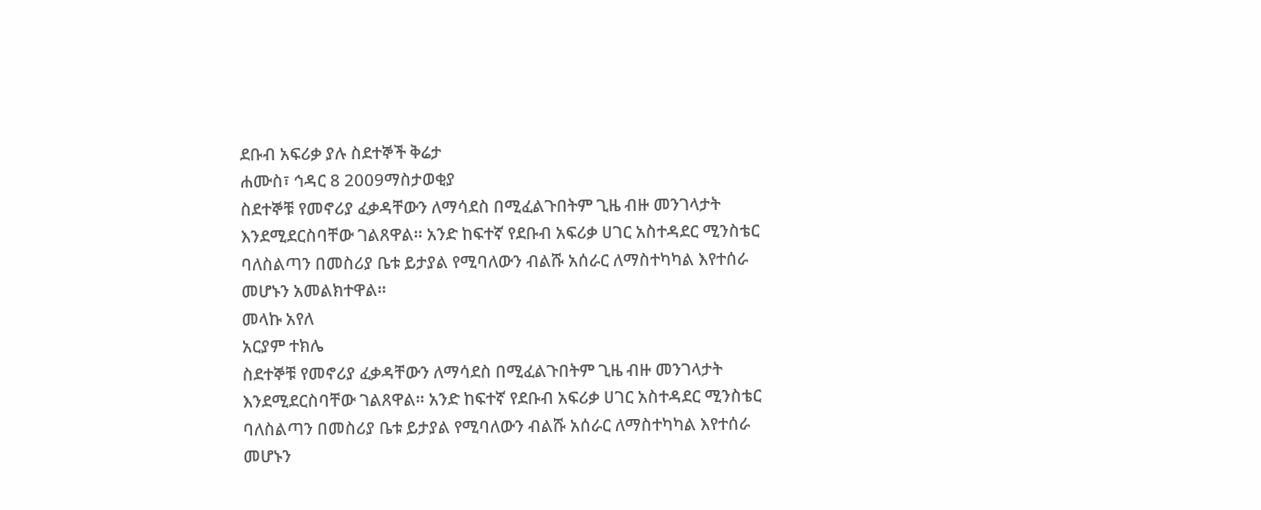ደቡብ አፍሪቃ ያሉ ስደተኞች ቅሬታ
ሐሙስ፣ ኅዳር 8 2009ማስታወቂያ
ስደተኞቹ የመኖሪያ ፈቃዳቸውን ለማሳደስ በሚፈልጉበትም ጊዜ ብዙ መንገላታት እንደሚደርስባቸው ገልጸዋል። አንድ ከፍተኛ የደቡብ አፍሪቃ ሀገር አስተዳደር ሚንስቴር ባለስልጣን በመስሪያ ቤቱ ይታያል የሚባለውን ብልሹ አሰራር ለማስተካካል እየተሰራ መሆኑን አመልክተዋል።
መላኩ አየለ
አርያም ተክሌ
ስደተኞቹ የመኖሪያ ፈቃዳቸውን ለማሳደስ በሚፈልጉበትም ጊዜ ብዙ መንገላታት እንደሚደርስባቸው ገልጸዋል። አንድ ከፍተኛ የደቡብ አፍሪቃ ሀገር አስተዳደር ሚንስቴር ባለስልጣን በመስሪያ ቤቱ ይታያል የሚባለውን ብልሹ አሰራር ለማስተካካል እየተሰራ መሆኑን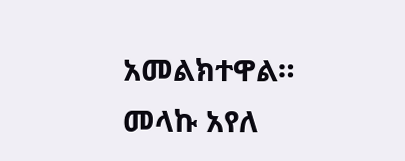አመልክተዋል።
መላኩ አየለ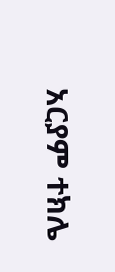አርያም ተክሌ